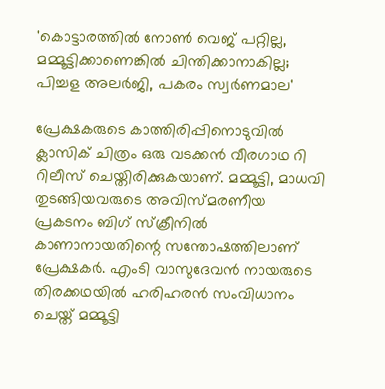'കൊട്ടാരത്തിൽ നോൺ വെജ് പറ്റില്ല, മമ്മൂട്ടിക്കാണെങ്കിൽ ചിന്തിക്കാനാകില്ല; പിച്ചള അലർജി, പകരം സ്വർണമാല'

പ്രേക്ഷകരുടെ കാത്തിരിപ്പിനൊടുവിൽ ക്ലാസിക് ചിത്രം ഒരു വടക്കൻ വീരഗാഥ റി റിലീസ് ചെയ്തിരിക്കുകയാണ്. മമ്മൂട്ടി, മാധവി തുടങ്ങിയവരുടെ അവിസ്മരണീയ പ്രകടനം ബിഗ് സ്ക്രീനിൽ കാണാനായതിന്റെ സന്തോഷത്തിലാണ് പ്രേക്ഷകർ. എംടി വാസുദേവൻ നായരുടെ തിരക്കഥയിൽ ഹരിഹരൻ സംവിധാനം ചെയ്ത് മമ്മൂട്ടി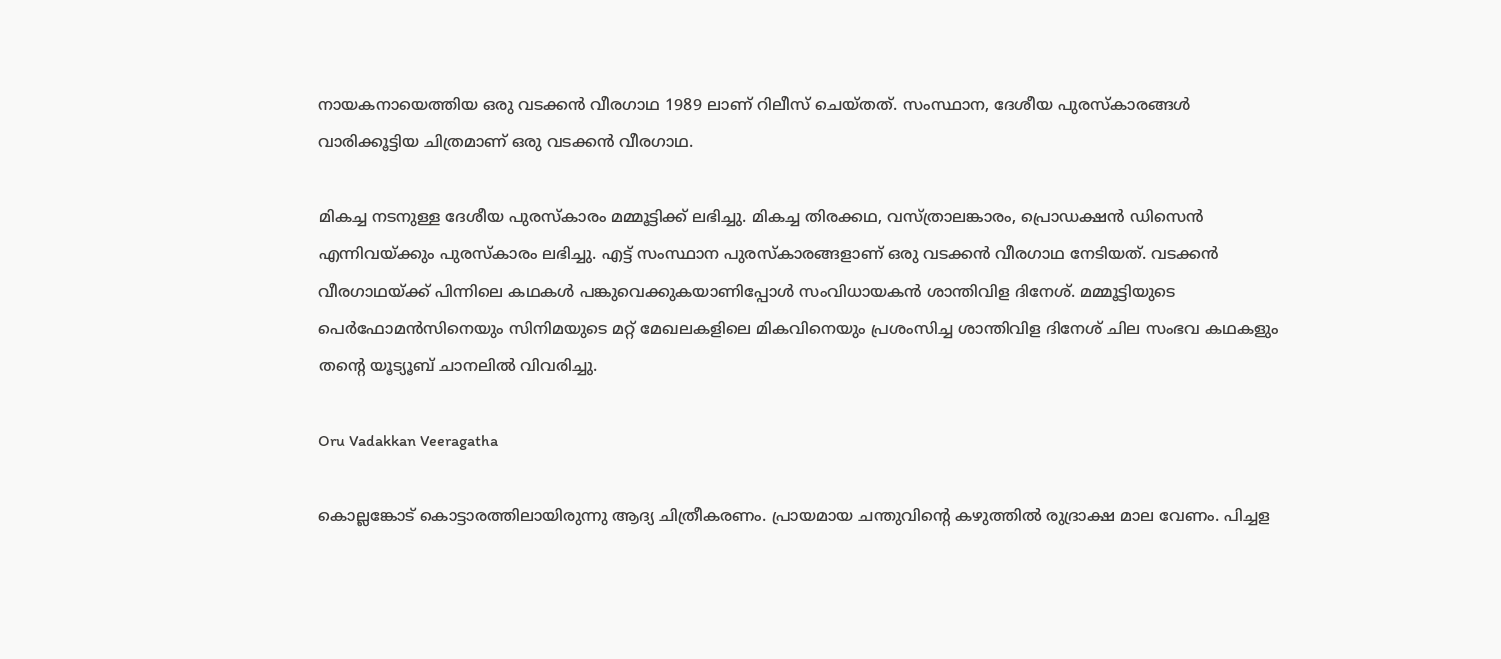നായകനായെത്തിയ ഒരു വടക്കൻ വീരഗാഥ 1989 ലാണ് റിലീസ് ചെയ്തത്. സംസ്ഥാന, ദേശീയ പുരസ്കാരങ്ങൾ വാരിക്കൂട്ടിയ ചിത്രമാണ് ഒരു വടക്കൻ വീരഗാഥ.

മികച്ച നടനുള്ള ദേശീയ പുരസ്കാരം മമ്മൂട്ടിക്ക് ലഭിച്ചു. മികച്ച തിരക്കഥ, വസ്ത്രാലങ്കാരം, പ്രൊഡക്ഷൻ ‍ഡിസെൻ എന്നിവയ്ക്കും പുരസ്കാരം ലഭിച്ചു. എട്ട് സംസ്ഥാന പുരസ്കാരങ്ങളാണ് ഒരു വടക്കൻ വീരഗാഥ നേടിയത്. വടക്കൻ വീരഗാഥയ്ക്ക് പിന്നിലെ കഥകൾ പങ്കുവെക്കുകയാണിപ്പോൾ സംവിധായകൻ ശാന്തിവിള ദിനേശ്. മമ്മൂട്ടിയുടെ പെർഫോമൻസിനെയും സിനിമയുടെ മറ്റ് മേഖലകളിലെ മികവിനെയും പ്രശംസിച്ച ശാന്തിവിള ദിനേശ് ചില സംഭവ കഥകളും തന്റെ യൂട്യൂബ് ചാനലിൽ വിവരിച്ചു.

Oru Vadakkan Veeragatha

കൊല്ലങ്കോട് കൊട്ടാരത്തിലായിരുന്നു ആദ്യ ചിത്രീകരണം. പ്രായമായ ചന്തുവിന്റെ കഴുത്തിൽ രുദ്രാക്ഷ മാല വേണം. പിച്ചള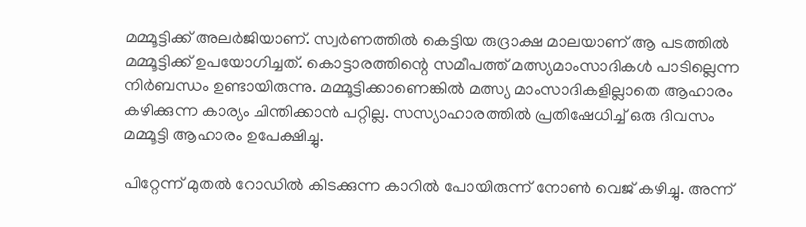മമ്മൂട്ടിക്ക് അലർജിയാണ്. സ്വർണത്തിൽ കെട്ടിയ രുദ്രാക്ഷ മാലയാണ് ആ പടത്തിൽ മമ്മൂട്ടിക്ക് ഉപയോഗിച്ചത്. കൊട്ടാരത്തിന്റെ സമീപത്ത് മത്സ്യമാംസാദികൾ പാടില്ലെന്ന നിർബന്ധം ഉണ്ടായിരുന്നു. മമ്മൂട്ടിക്കാണെങ്കിൽ മത്സ്യ മാംസാദികളില്ലാതെ ആഹാരം കഴിക്കുന്ന കാര്യം ചിന്തിക്കാൻ പറ്റില്ല. സസ്യാഹാരത്തിൽ പ്രതിഷേധിച്ച് ഒരു ദിവസം മമ്മൂട്ടി ആഹാരം ഉപേക്ഷിച്ചു.

പിറ്റേന്ന് മുതൽ റോഡിൽ കിടക്കുന്ന കാറിൽ പോയിരുന്ന് നോൺ വെജ് കഴിച്ചു. അന്ന്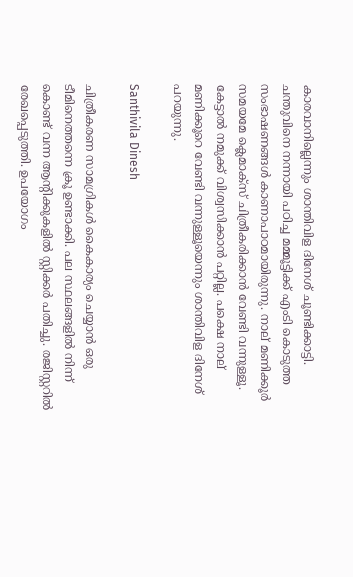കാരവാനില്ലെന്നും ശാന്തിവിള ദിനേശ് ചൂണ്ടിക്കാട്ടി. ചന്തുവിനെ നന്നായി പഠിച്ച മമ്മൂട്ടിക്ക് എംടി കൊടുത്ത സംഭാഷണങ്ങൾ കാണാപാഠമായിരുന്നു. നാല് മണിക്കൂർ സമയമേ ക്ലെമാക്സ് ചിത്രീകരിക്കാൻ വേണ്ടി വന്നുള്ളൂ. കേട്ടാൽ നമുക്ക് വിശ്വസിക്കാൻ പറ്റില്ല. പക്ഷെ നാല് മണിക്കൂറെ വേണ്ടി വന്നുള്ളൂയെന്നും ശാന്തിവിള ദിനേശ് പറയുന്നു.

Santhivila Dinesh

ചിത്രീകരണ സാമഗ്രികൾ കൈകാര്യം ചെയ്യാൻ ഒരു ടീമിനെത്തന്നെ ക്രൂ ഉണ്ടാക്കി. പല സ്ഥലങ്ങളിൽ നിന്ന് കൊണ്ട് വന്ന ആന്റിക്കുകളിൽ സ്റ്റിക്കർ പതിച്ചു. രജിസ്റ്ററിൽ രേഖപ്പെടുത്തി. ഉപയോഗം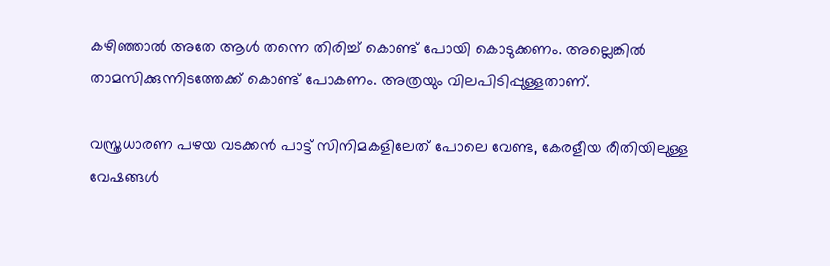കഴിഞ്ഞാൽ അതേ ആൾ തന്നെ തിരിച്ച് കൊണ്ട് പോയി കൊടുക്കണം. അല്ലെങ്കിൽ താമസിക്കുന്നിടത്തേക്ക് കൊണ്ട് പോകണം. അത്രയും വിലപിടിപ്പുള്ളതാണ്.

വസ്ത്രധാരണ പഴയ വടക്കൻ പാട്ട് സിനിമകളിലേത് പോലെ വേണ്ട, കേരളീയ രീതിയിലുള്ള വേഷങ്ങൾ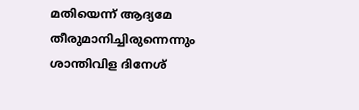മതിയെന്ന് ആദ്യമേ തീരുമാനിച്ചിരുന്നെന്നും ശാന്തിവിള ദിനേശ്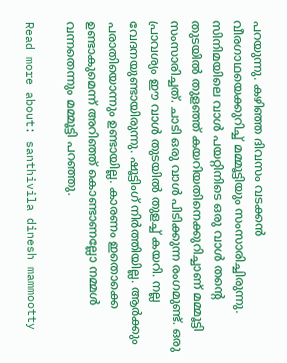പറയുന്നു. കഴിഞ്ഞ ദിവസം വടക്കൻ വീരഗാഥയെക്കുറിച്ച് മമ്മൂട്ടിയും സംസാരിച്ചിരുന്നു. സിനിമയിലെ വാൾ പയറ്റിനിടെ ഒരു വാൾ തന്റെ തുടയിൽ തുളഞ്ഞ് കയറിയതിനെക്കുറിച്ചാണ് മമ്മൂട്ടി സംസാരിച്ചത്. ചാടി ഒരു വാൾ പിടിക്കുന്ന രംഗമുണ്ട്. ഒരു പ്രാവശ്യം ഈ വാൾ തുടയിൽ തുളച്ച് കയറി. നല്ല വേദനയുണ്ടായിരുന്നു. ഷൂട്ടിംഗ് നിർത്തിയില്ല. ആർക്കും പരാതിയൊന്നും ഉണ്ടായില്ല. കാരണം ഇതൊക്കെ ഉണ്ടാകുമെന്ന് അറിഞ്ഞ് കൊണ്ടാണല്ലോ നമ്മൾ വന്നതെന്നും മമ്മൂട്ടി പറഞ്ഞു.

Read more about: santhivila dinesh mammootty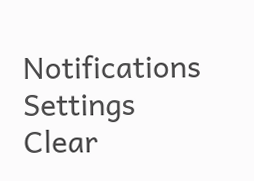Notifications
Settings
Clear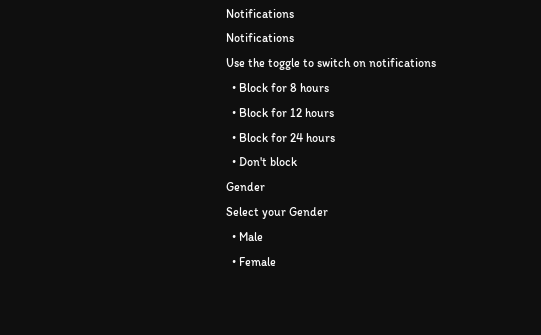Notifications
Notifications
Use the toggle to switch on notifications
  • Block for 8 hours
  • Block for 12 hours
  • Block for 24 hours
  • Don't block
Gender
Select your Gender
  • Male
  • Female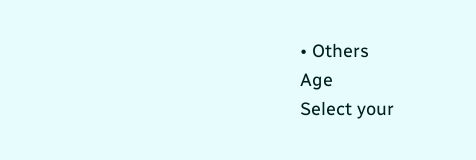• Others
Age
Select your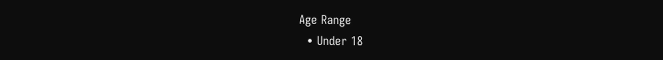Age Range
  • Under 18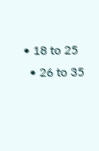• 18 to 25
  • 26 to 35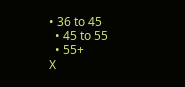• 36 to 45
  • 45 to 55
  • 55+
X